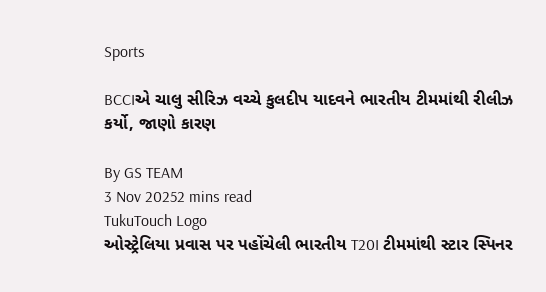Sports

BCCIએ ચાલુ સીરિઝ વચ્ચે કુલદીપ યાદવને ભારતીય ટીમમાંથી રીલીઝ કર્યો, જાણો કારણ

By GS TEAM
3 Nov 20252 mins read
TukuTouch Logo
ઓસ્ટ્રેલિયા પ્રવાસ પર પહોંચેલી ભારતીય T20I ટીમમાંથી સ્ટાર સ્પિનર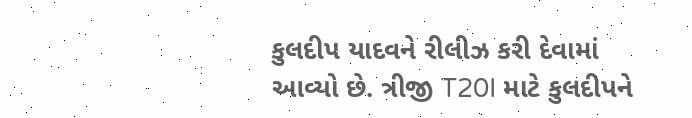કુલદીપ યાદવને રીલીઝ કરી દેવામાં આવ્યો છે. ત્રીજી T20I માટે કુલદીપને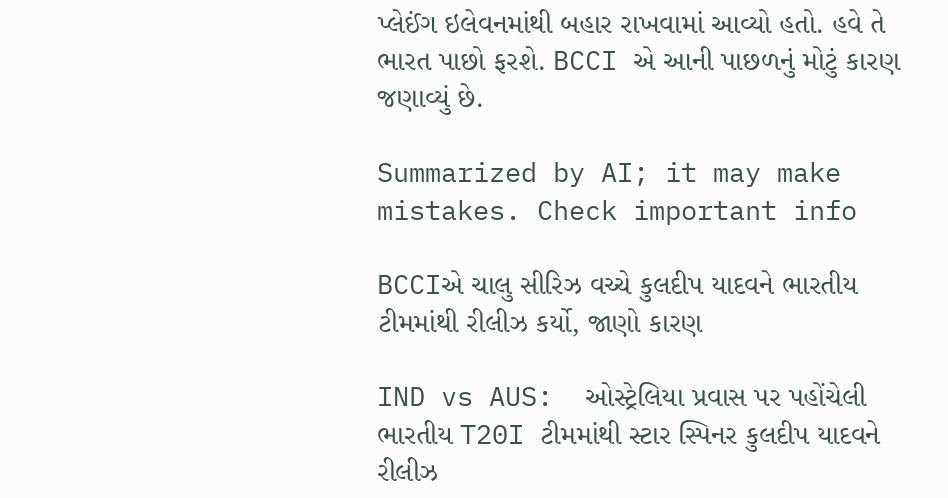પ્લેઈંગ ઇલેવનમાંથી બહાર રાખવામાં આવ્યો હતો. હવે તે ભારત પાછો ફરશે. BCCI એ આની પાછળનું મોટું કારણ જણાવ્યું છે.

Summarized by AI; it may make mistakes. Check important info

BCCIએ ચાલુ સીરિઝ વચ્ચે કુલદીપ યાદવને ભારતીય ટીમમાંથી રીલીઝ કર્યો, જાણો કારણ

IND vs AUS:  ઓસ્ટ્રેલિયા પ્રવાસ પર પહોંચેલી ભારતીય T20I ટીમમાંથી સ્ટાર સ્પિનર કુલદીપ યાદવને રીલીઝ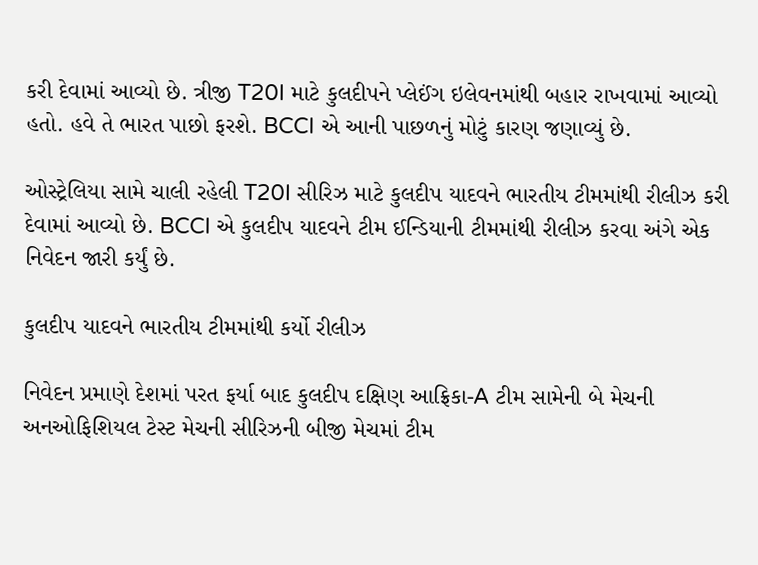કરી દેવામાં આવ્યો છે. ત્રીજી T20I માટે કુલદીપને પ્લેઈંગ ઇલેવનમાંથી બહાર રાખવામાં આવ્યો હતો. હવે તે ભારત પાછો ફરશે. BCCI એ આની પાછળનું મોટું કારણ જણાવ્યું છે.

ઓસ્ટ્રેલિયા સામે ચાલી રહેલી T20I સીરિઝ માટે કુલદીપ યાદવને ભારતીય ટીમમાંથી રીલીઝ કરી દેવામાં આવ્યો છે. BCCI એ કુલદીપ યાદવને ટીમ ઈન્ડિયાની ટીમમાંથી રીલીઝ કરવા અંગે એક નિવેદન જારી કર્યું છે.

કુલદીપ યાદવને ભારતીય ટીમમાંથી કર્યો રીલીઝ

નિવેદન પ્રમાણે દેશમાં પરત ફર્યા બાદ કુલદીપ દક્ષિણ આફ્રિકા-A ટીમ સામેની બે મેચની અનઓફિશિયલ ટેસ્ટ મેચની સીરિઝની બીજી મેચમાં ટીમ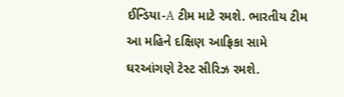ઈન્ડિયા-A ટીમ માટે રમશે. ભારતીય ટીમ આ મહિને દક્ષિણ આફ્રિકા સામે ઘરઆંગણે ટેસ્ટ સીરિઝ રમશે.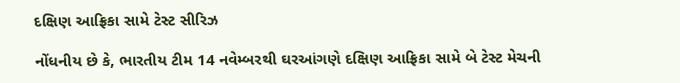દક્ષિણ આફ્રિકા સામે ટેસ્ટ સીરિઝ

નોંધનીય છે કે, ભારતીય ટીમ 14 નવેમ્બરથી ઘરઆંગણે દક્ષિણ આફ્રિકા સામે બે ટેસ્ટ મેચની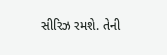સીરિઝ રમશે. તેની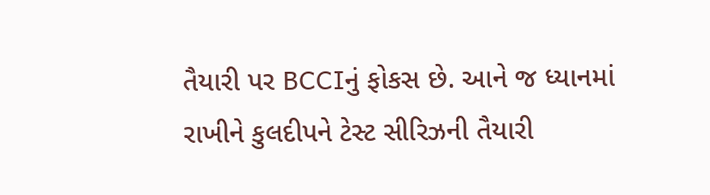તૈયારી પર BCCIનું ફોકસ છે. આને જ ધ્યાનમાં રાખીને કુલદીપને ટેસ્ટ સીરિઝની તૈયારી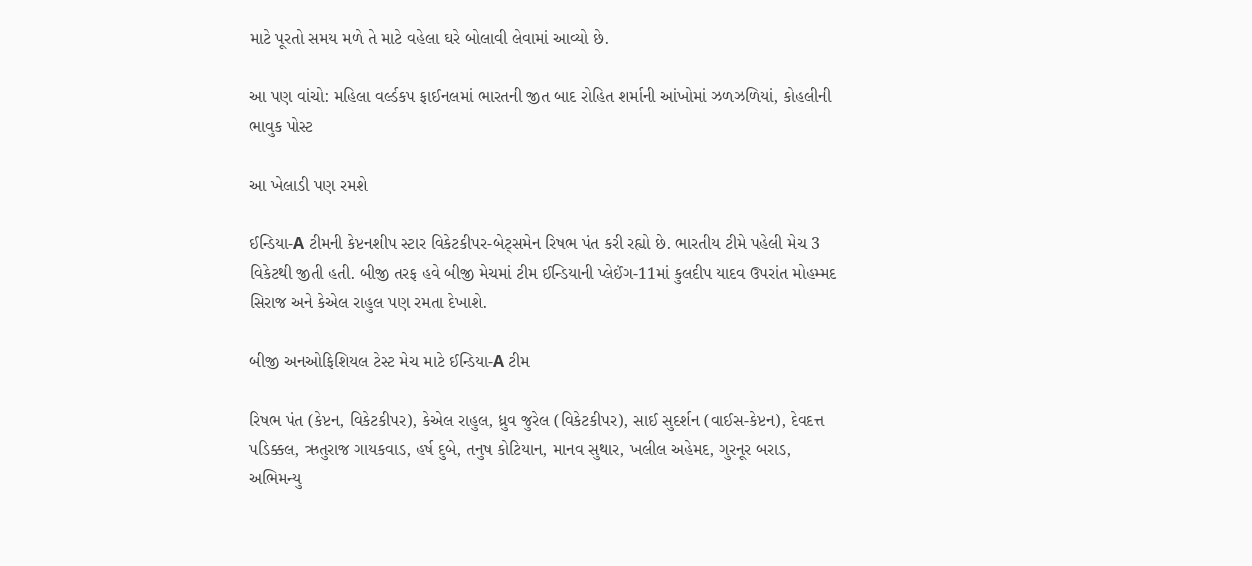માટે પૂરતો સમય મળે તે માટે વહેલા ઘરે બોલાવી લેવામાં આવ્યો છે.

આ પણ વાંચો: મહિલા વર્લ્ડકપ ફાઈનલમાં ભારતની જીત બાદ રોહિત શર્માની આંખોમાં ઝળઝળિયાં, કોહલીની ભાવુક પોસ્ટ

આ ખેલાડી પણ રમશે

ઈન્ડિયા-A ટીમની કેપ્ટનશીપ સ્ટાર વિકેટકીપર-બેટ્સમેન રિષભ પંત કરી રહ્યો છે. ભારતીય ટીમે પહેલી મેચ 3 વિકેટથી જીતી હતી. બીજી તરફ હવે બીજી મેચમાં ટીમ ઈન્ડિયાની પ્લેઈંગ-11માં કુલદીપ યાદવ ઉપરાંત મોહમ્મદ સિરાજ અને કેએલ રાહુલ પણ રમતા દેખાશે.

બીજી અનઓફિશિયલ ટેસ્ટ મેચ માટે ઈન્ડિયા-A ટીમ

રિષભ પંત (કેપ્ટન, વિકેટકીપર), કેએલ રાહુલ, ધ્રુવ જુરેલ (વિકેટકીપર), સાઈ સુદર્શન (વાઈસ-કેપ્ટન), દેવદત્ત પડિક્કલ, ઋતુરાજ ગાયકવાડ, હર્ષ દુબે, તનુષ કોટિયાન, માનવ સુથાર, ખલીલ અહેમદ, ગુરનૂર બરાડ, અભિમન્યુ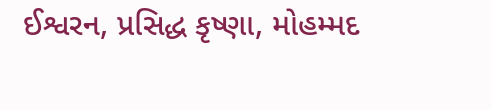ઈશ્વરન, પ્રસિદ્ધ કૃષ્ણા, મોહમ્મદ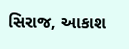સિરાજ, આકાશ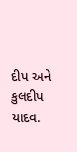દીપ અને કુલદીપ યાદવ.